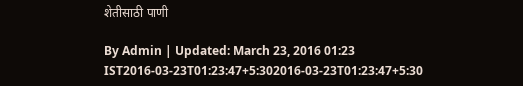शेतीसाठी पाणी

By Admin | Updated: March 23, 2016 01:23 IST2016-03-23T01:23:47+5:302016-03-23T01:23:47+5:30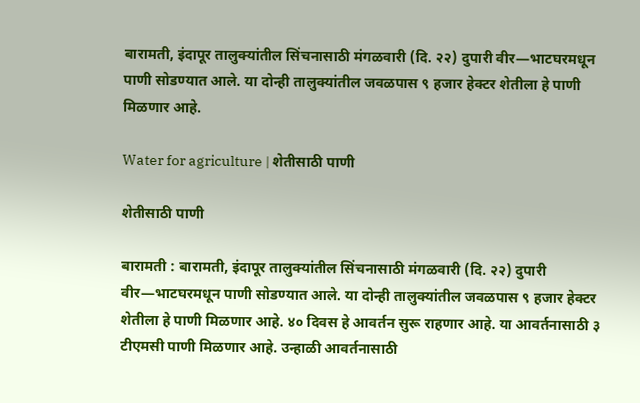बारामती, इंदापूर तालुक्यांतील सिंचनासाठी मंगळवारी (दि. २२) दुपारी वीर—भाटघरमधून पाणी सोडण्यात आले. या दोन्ही तालुक्यांतील जवळपास ९ हजार हेक्टर शेतीला हे पाणी मिळणार आहे.

Water for agriculture | शेतीसाठी पाणी

शेतीसाठी पाणी

बारामती : बारामती, इंदापूर तालुक्यांतील सिंचनासाठी मंगळवारी (दि. २२) दुपारी वीर—भाटघरमधून पाणी सोडण्यात आले. या दोन्ही तालुक्यांतील जवळपास ९ हजार हेक्टर शेतीला हे पाणी मिळणार आहे. ४० दिवस हे आवर्तन सुरू राहणार आहे. या आवर्तनासाठी ३ टीएमसी पाणी मिळणार आहे. उन्हाळी आवर्तनासाठी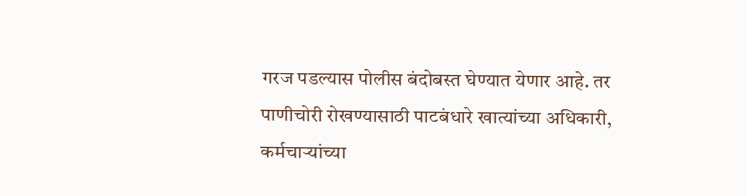गरज पडल्यास पोलीस बंदोबस्त घेण्यात येणार आहे. तर पाणीचोरी रोखण्यासाठी पाटबंधारे खात्यांच्या अधिकारी, कर्मचाऱ्यांच्या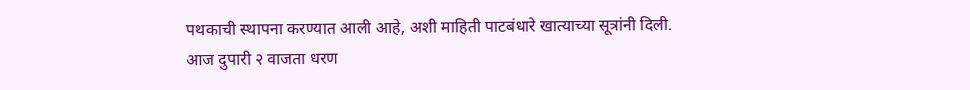पथकाची स्थापना करण्यात आली आहे, अशी माहिती पाटबंधारे खात्याच्या सूत्रांनी दिली.
आज दुपारी २ वाजता धरण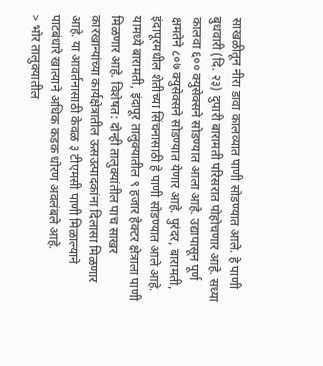साखळीतून नीरा डावा कालव्यात पाणी सोडण्यात आले. हे पाणी बुधवारी (दि. २३) दुपारी बारामती परिसरात पोहोचणार आहे. सध्या कालवा ६०० क्युसेक्सने सोडण्यात आला आहे. उद्यापासून पूर्ण क्षमतेने ८०७ क्युसेक्सने सोडण्यात येणार आहे. पुरंदर, बारामती, इंदापूरमधील शेतीच्या सिंचनासाठी हे पाणी सोडण्यात आले आहे. यामध्ये बारामती, इंदापूर तालुक्यातील ९ हजार हेक्टर क्षेत्राला पाणी मिळणार आहे. विशेषत: दोन्ही तालुक्यांतील पाच साखर कारखान्यांच्या कार्यक्षेत्रातील ऊसउत्पादकांना दिलासा मिळणार आहे. या आवर्तनासाठी केवळ ३ टीएमसी पाणी मिळाल्याने पाटबंधारे खात्याने अधिक कडक धोरण अवलंबले आहे.
> भोर तालुक्यातील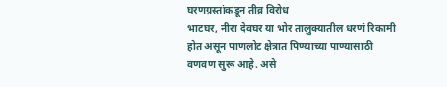घरणग्रस्तांकडून तीव्र विरोध
भाटघर, नीरा देवघर या भोर तालुक्यातील धरणं रिकामी होत असून पाणलोट क्षेत्रात पिण्याच्या पाण्यासाठी वणवण सुरू आहे. असे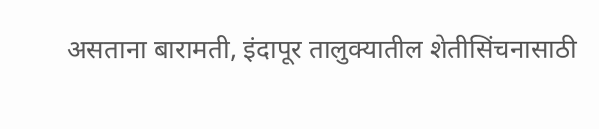असताना बारामती, इंदापूर तालुक्यातील शेतीसिंचनासाठी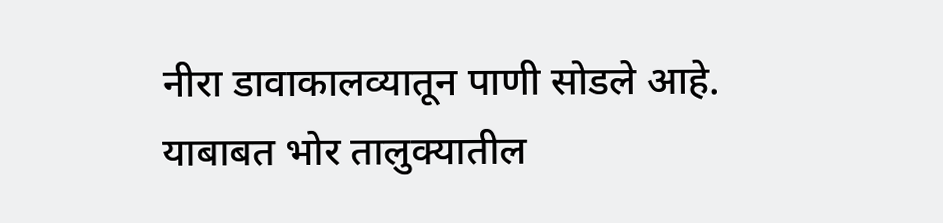नीरा डावाकालव्यातून पाणी सोडले आहे. याबाबत भोर तालुक्यातील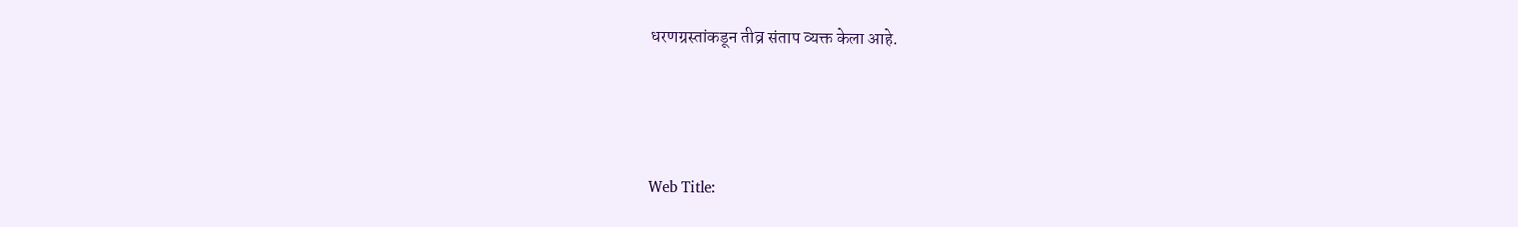धरणग्रस्तांकडून तीव्र संताप व्यक्त केला आहे.



Web Title: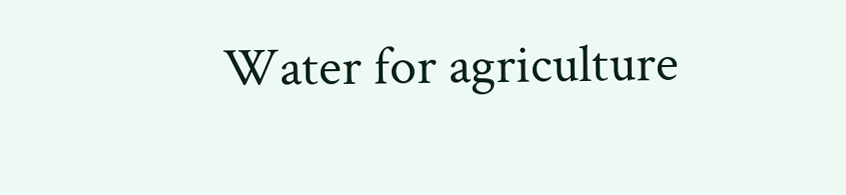Water for agriculture